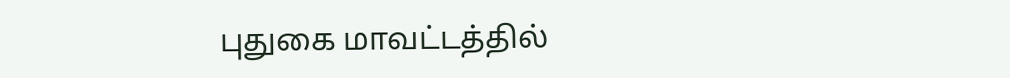புதுகை மாவட்டத்தில்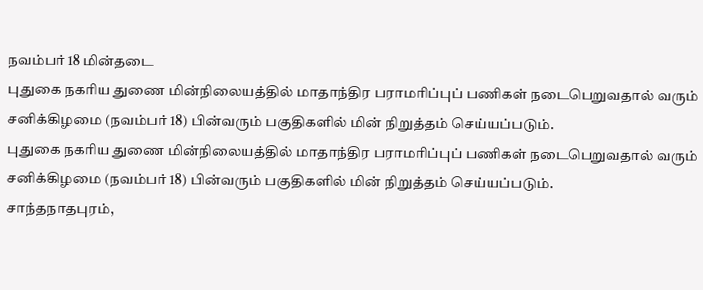நவம்பர் 18 மின்தடை
புதுகை நகரிய துணை மின்நிலையத்தில் மாதாந்திர பராமரிப்புப் பணிகள் நடைபெறுவதால் வரும் சனிக்கிழமை (நவம்பர் 18) பின்வரும் பகுதிகளில் மின் நிறுத்தம் செய்யப்படும்.
புதுகை நகரிய துணை மின்நிலையத்தில் மாதாந்திர பராமரிப்புப் பணிகள் நடைபெறுவதால் வரும் சனிக்கிழமை (நவம்பர் 18) பின்வரும் பகுதிகளில் மின் நிறுத்தம் செய்யப்படும்.
சாந்தநாதபுரம்,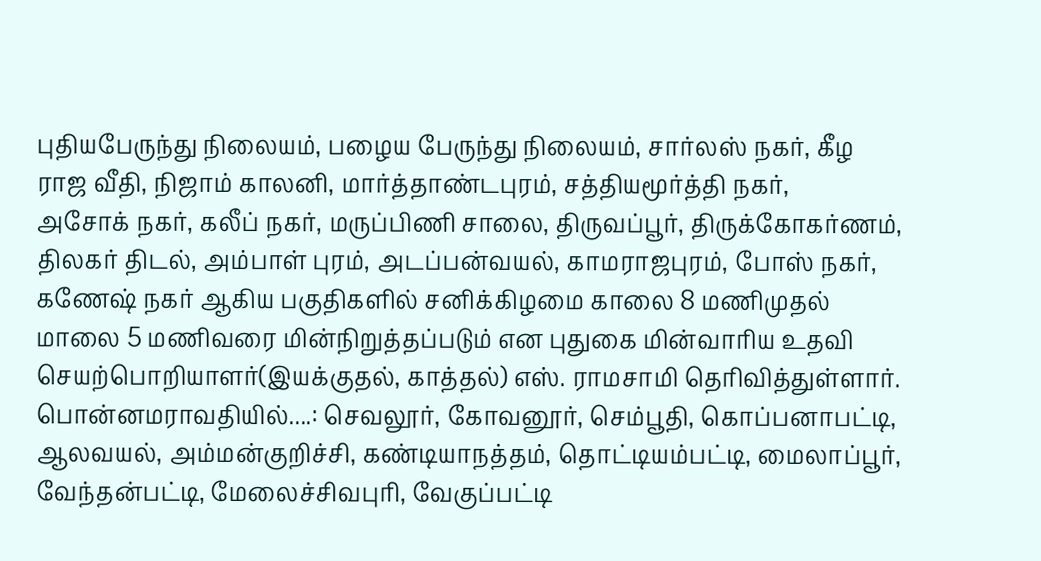புதியபேருந்து நிலையம், பழைய பேருந்து நிலையம், சார்லஸ் நகர், கீழ ராஜ வீதி, நிஜாம் காலனி, மார்த்தாண்டபுரம், சத்தியமூர்த்தி நகர்,
அசோக் நகர், கலீப் நகர், மருப்பிணி சாலை, திருவப்பூர், திருக்கோகர்ணம், திலகர் திடல், அம்பாள் புரம், அடப்பன்வயல், காமராஜபுரம், போஸ் நகர், கணேஷ் நகர் ஆகிய பகுதிகளில் சனிக்கிழமை காலை 8 மணிமுதல் மாலை 5 மணிவரை மின்நிறுத்தப்படும் என புதுகை மின்வாரிய உதவி செயற்பொறியாளர்(இயக்குதல், காத்தல்) எஸ். ராமசாமி தெரிவித்துள்ளார்.
பொன்னமராவதியில்....: செவலூர், கோவனூர், செம்பூதி, கொப்பனாபட்டி, ஆலவயல், அம்மன்குறிச்சி, கண்டியாநத்தம், தொட்டியம்பட்டி, மைலாப்பூர், வேந்தன்பட்டி, மேலைச்சிவபுரி, வேகுப்பட்டி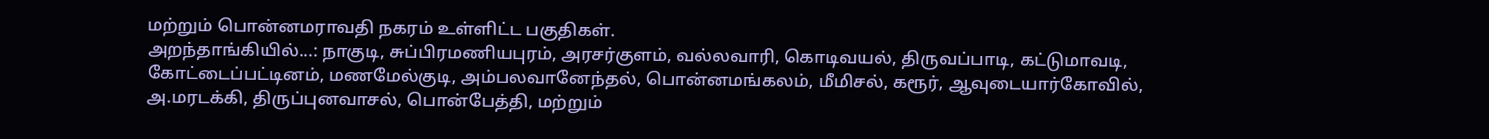மற்றும் பொன்னமராவதி நகரம் உள்ளிட்ட பகுதிகள்.
அறந்தாங்கியில்...: நாகுடி, சுப்பிரமணியபுரம், அரசர்குளம், வல்லவாரி, கொடிவயல், திருவப்பாடி, கட்டுமாவடி, கோட்டைப்பட்டினம், மணமேல்குடி, அம்பலவானேந்தல், பொன்னமங்கலம், மீமிசல், கரூர், ஆவுடையார்கோவில், அ.மரடக்கி, திருப்புனவாசல், பொன்பேத்தி, மற்றும்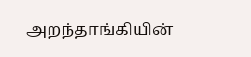அறந்தாங்கியின்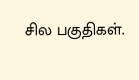சில பகுதிகள்.